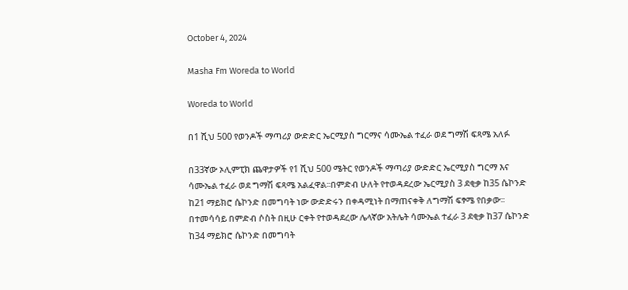October 4, 2024

Masha Fm Woreda to World

Woreda to World

በ1 ሺህ 500 የወንዶች ማጣሪያ ውድድር ኤርሚያስ ግርማና ሳሙኤል ተፈራ ወደ ግማሽ ፍጻሜ አለፉ

በ33ኛው ኦሊምፒክ ጨዋታዎች የ1 ሺህ 500 ሜትር የወንዶች ማጣሪያ ውድድር ኤርሚያስ ግርማ እና ሳሙኤል ተፈራ ወደ ግማሽ ፍጻሜ አልፈዋል፡፡በምድብ ሁለት የተወዳደረው ኤርሚያስ 3 ደቂቃ ከ35 ሴኮንድ ከ21 ማይክሮ ሴኮንድ በመግባት ነው ውድድሩን በቀዳሚነት በማጠናቀቅ ለግማሽ ፍፃሜ የበቃው፡፡በተመሳሳይ በምድብ ሶስት በዚሁ ርቀት የተወዳደረው ሌላኛው አትሌት ሳሙኤል ተፈራ 3 ደቂቃ ከ37 ሴኮንድ ከ34 ማይክሮ ሴኮንድ በመግባት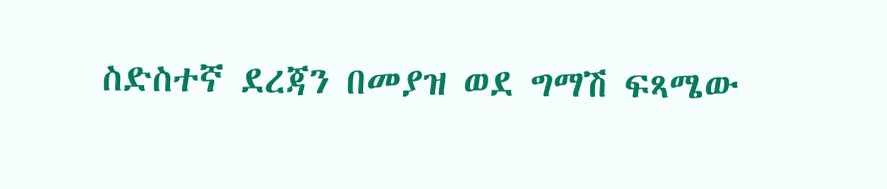ስድስተኛ ደረጃን በመያዝ ወደ ግማሽ ፍጻሜው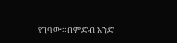የገባው።በምድብ አንድ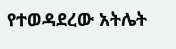የተወዳደረው አትሌት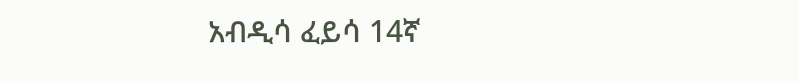አብዲሳ ፈይሳ 14ኛ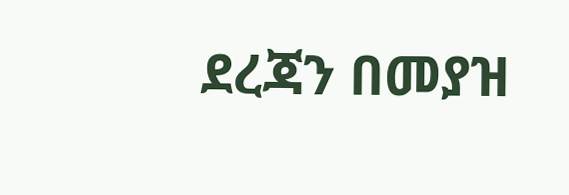ደረጃን በመያዝ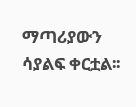ማጣሪያውን ሳያልፍ ቀርቷል፡፡